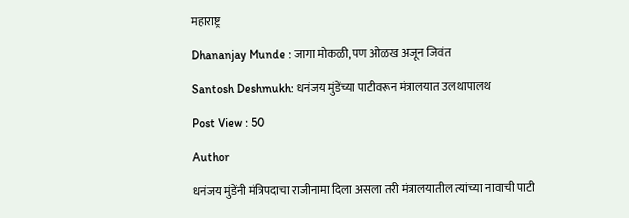महाराष्ट्र

Dhananjay Munde : जागा मोकळी, पण ओळख अजून जिवंत

Santosh Deshmukh: धनंजय मुंडेंच्या पाटीवरून मंत्रालयात उलथापालथ

Post View : 50

Author

धनंजय मुंडेंनी मंत्रिपदाचा राजीनामा दिला असला तरी मंत्रालयातील त्यांच्या नावाची पाटी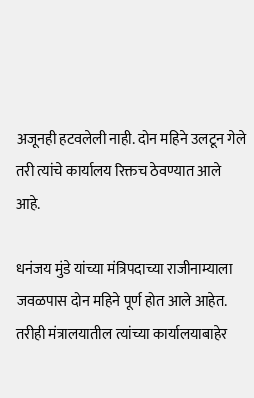अजूनही हटवलेली नाही. दोन महिने उलटून गेले तरी त्यांचे कार्यालय रिक्तच ठेवण्यात आले आहे.

धनंजय मुंडे यांच्या मंत्रिपदाच्या राजीनाम्याला जवळपास दोन महिने पूर्ण होत आले आहेत. तरीही मंत्रालयातील त्यांच्या कार्यालयाबाहेर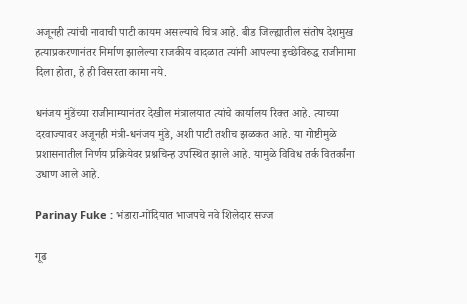अजूनही त्यांची नावाची पाटी कायम असल्याचे चित्र आहे. बीड जिल्ह्यातील संतोष देशमुख हत्याप्रकरणानंतर निर्माण झालेल्या राजकीय वादळात त्यांनी आपल्या इच्छेविरुद्ध राजीनामा दिला होता, हे ही विसरता कामा नये.

धनंजय मुंडेंच्या राजीनाम्यानंतर देखील मंत्रालयात त्यांचे कार्यालय रिक्त आहे. त्याच्या दरवाज्यावर अजूनही मंत्री-धनंजय मुंडे, अशी पाटी तशीच झळकत आहे. या गोष्टीमुळे प्रशासनातील निर्णय प्रक्रियेवर प्रश्नचिन्ह उपस्थित झाले आहे. यामुळे विविध तर्क वितर्कांना उधाण आले आहे.

Parinay Fuke : भंडारा-गोंदियात भाजपचे नवे शिलेदार सज्ज

गूढ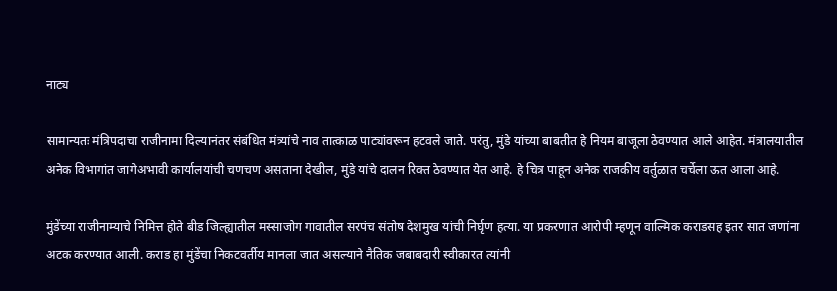नाट्य

सामान्यतः मंत्रिपदाचा राजीनामा दिल्यानंतर संबंधित मंत्र्यांचे नाव तात्काळ पाट्यांवरून हटवले जाते. परंतु, मुंडे यांच्या बाबतीत हे नियम बाजूला ठेवण्यात आले आहेत. मंत्रालयातील अनेक विभागांत जागेअभावी कार्यालयांची चणचण असताना देखील, मुंडे यांचे दालन रिक्त ठेवण्यात येत आहे. हे चित्र पाहून अनेक राजकीय वर्तुळात चर्चेला ऊत आला आहे.

मुंडेंच्या राजीनाम्याचे निमित्त होते बीड जिल्ह्यातील मस्साजोग गावातील सरपंच संतोष देशमुख यांची निर्घृण हत्या. या प्रकरणात आरोपी म्हणून वाल्मिक कराडसह इतर सात जणांना अटक करण्यात आली. कराड हा मुंडेंचा निकटवर्तीय मानला जात असल्याने नैतिक जबाबदारी स्वीकारत त्यांनी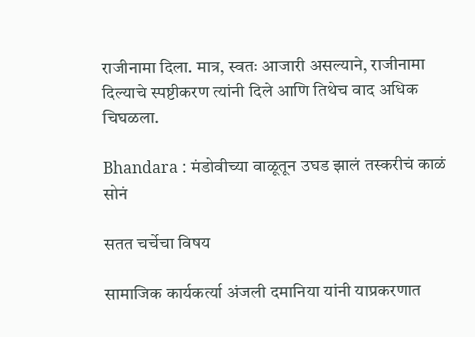राजीनामा दिला. मात्र, स्वतः आजारी असल्याने, राजीनामा दिल्याचे स्पष्टीकरण त्यांनी दिले आणि तिथेच वाद अधिक चिघळला.

Bhandara : मंडोवीच्या वाळूतून उघड झालं तस्करीचं काळं सोनं

सतत चर्चेचा विषय

सामाजिक कार्यकर्त्या अंजली दमानिया यांनी याप्रकरणात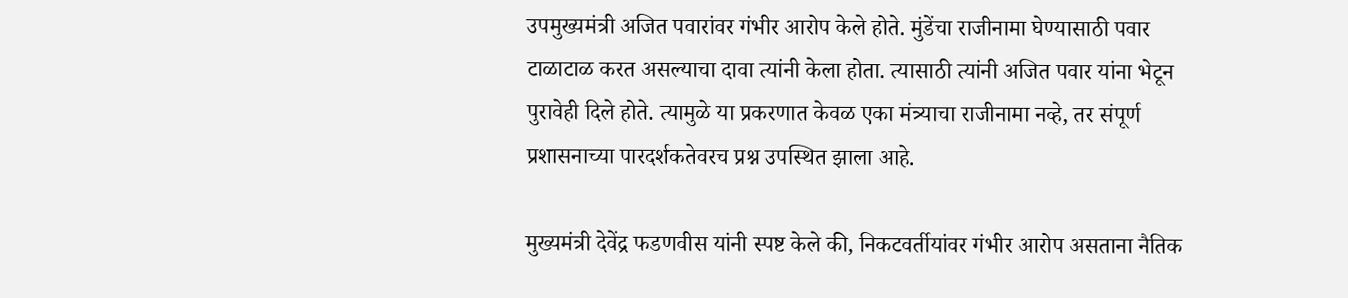उपमुख्यमंत्री अजित पवारांवर गंभीर आरोप केले होते. मुंडेंचा राजीनामा घेण्यासाठी पवार टाळाटाळ करत असल्याचा दावा त्यांनी केला होता. त्यासाठी त्यांनी अजित पवार यांना भेटून पुरावेही दिले होते. त्यामुळे या प्रकरणात केवळ एका मंत्र्याचा राजीनामा नव्हे, तर संपूर्ण प्रशासनाच्या पारदर्शकतेवरच प्रश्न उपस्थित झाला आहे.

मुख्यमंत्री देवेंद्र फडणवीस यांनी स्पष्ट केले की, निकटवर्तीयांवर गंभीर आरोप असताना नैतिक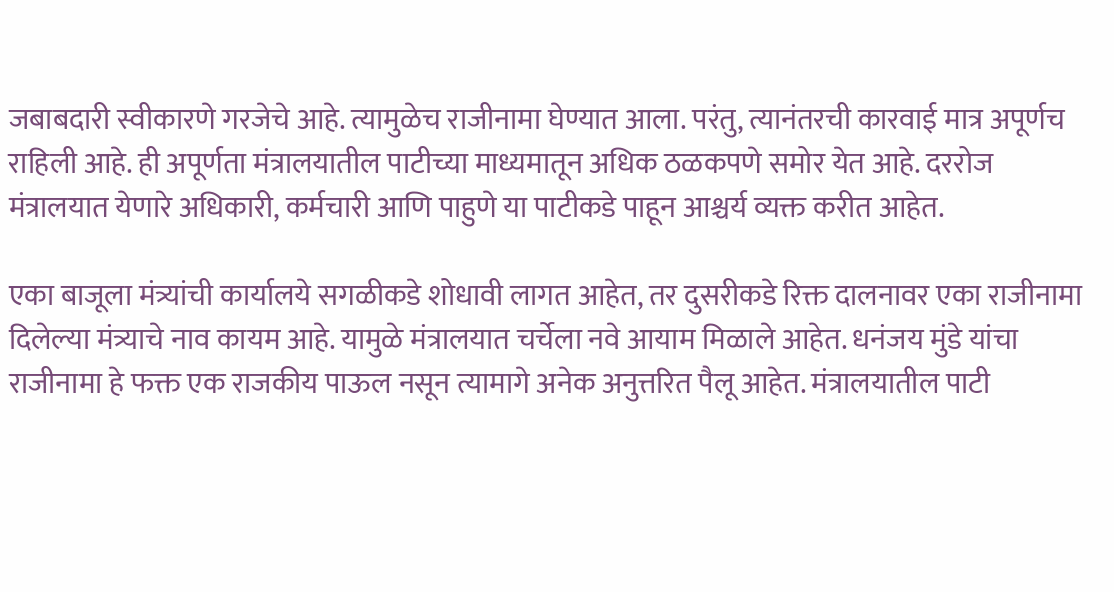जबाबदारी स्वीकारणे गरजेचे आहे. त्यामुळेच राजीनामा घेण्यात आला. परंतु, त्यानंतरची कारवाई मात्र अपूर्णच राहिली आहे. ही अपूर्णता मंत्रालयातील पाटीच्या माध्यमातून अधिक ठळकपणे समोर येत आहे. दररोज मंत्रालयात येणारे अधिकारी, कर्मचारी आणि पाहुणे या पाटीकडे पाहून आश्चर्य व्यक्त करीत आहेत.

एका बाजूला मंत्र्यांची कार्यालये सगळीकडे शोधावी लागत आहेत, तर दुसरीकडे रिक्त दालनावर एका राजीनामा दिलेल्या मंत्र्याचे नाव कायम आहे. यामुळे मंत्रालयात चर्चेला नवे आयाम मिळाले आहेत. धनंजय मुंडे यांचा राजीनामा हे फक्त एक राजकीय पाऊल नसून त्यामागे अनेक अनुत्तरित पैलू आहेत. मंत्रालयातील पाटी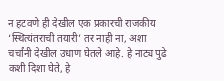न हटवणे ही देखील एक प्रकारची राजकीय ‘स्थित्यंतराची तयारी’ तर नाही ना, अशा चर्चांनी देखील उधाण घेतले आहे. हे नाट्य पुढे कशी दिशा घेते, हे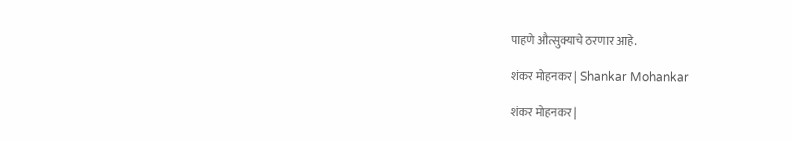पाहणे औत्सुक्याचे ठरणार आहे.

शंकर मोहनकर | Shankar Mohankar

शंकर मोहनकर |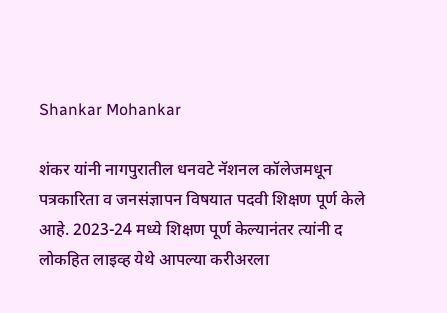Shankar Mohankar

शंकर यांनी नागपुरातील धनवटे नॅशनल कॉलेजमधून पत्रकारिता व जनसंज्ञापन विषयात पदवी शिक्षण पूर्ण केले आहे. 2023-24 मध्ये शिक्षण पूर्ण केल्यानंतर त्यांनी द लोकहित लाइव्ह येथे आपल्या करीअरला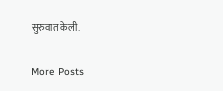सुरुवात केली.

More Posts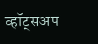व्हॉट्सअप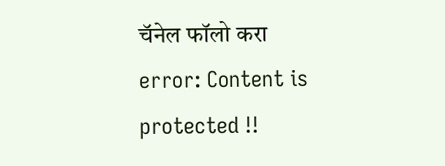चॅनेल फॉलो करा
error: Content is protected !!